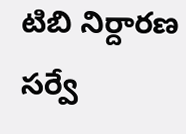టిబి నిర్దారణ సర్వే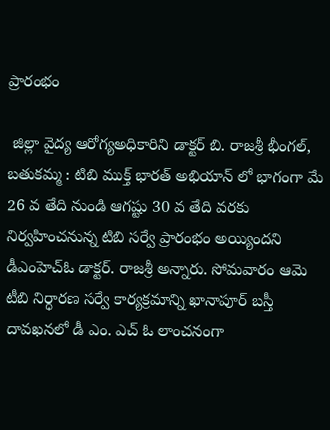ప్రారంభం

 జిల్లా వైద్య ఆరోగ్యఅధికారిని డాక్టర్ బి. రాజశ్రీ భీంగల్, బతుకమ్మ : టిబి ముక్త్ భారత్ అభియాన్ లో భాగంగా మే 26 వ తేది నుండి ఆగష్టు 30 వ తేది వరకు నిర్వహించనున్న టిబి సర్వే ప్రారంభం అయ్యిందని డీఎంహెచ్ఓ డాక్టర్. రాజశ్రీ అన్నారు. సోమవారం ఆమె టీబి నిర్ధారణ సర్వే కార్యక్రమాన్ని ఖానాపూర్ బస్తీ దావఖనలో డీ ఎం. ఎచ్ ఓ లాంచనంగా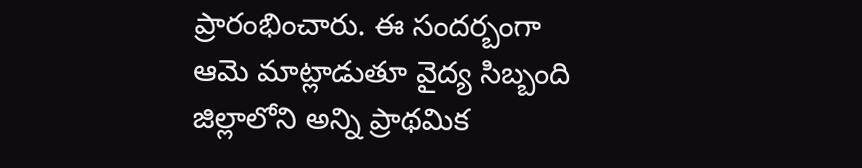ప్రారంభించారు. ఈ సందర్బంగా ఆమె మాట్లాడుతూ వైద్య సిబ్బంది జిల్లాలోని అన్ని ప్రాథమిక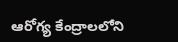ఆరోగ్య కేంద్రాలలోని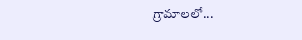గ్రామాలలో...